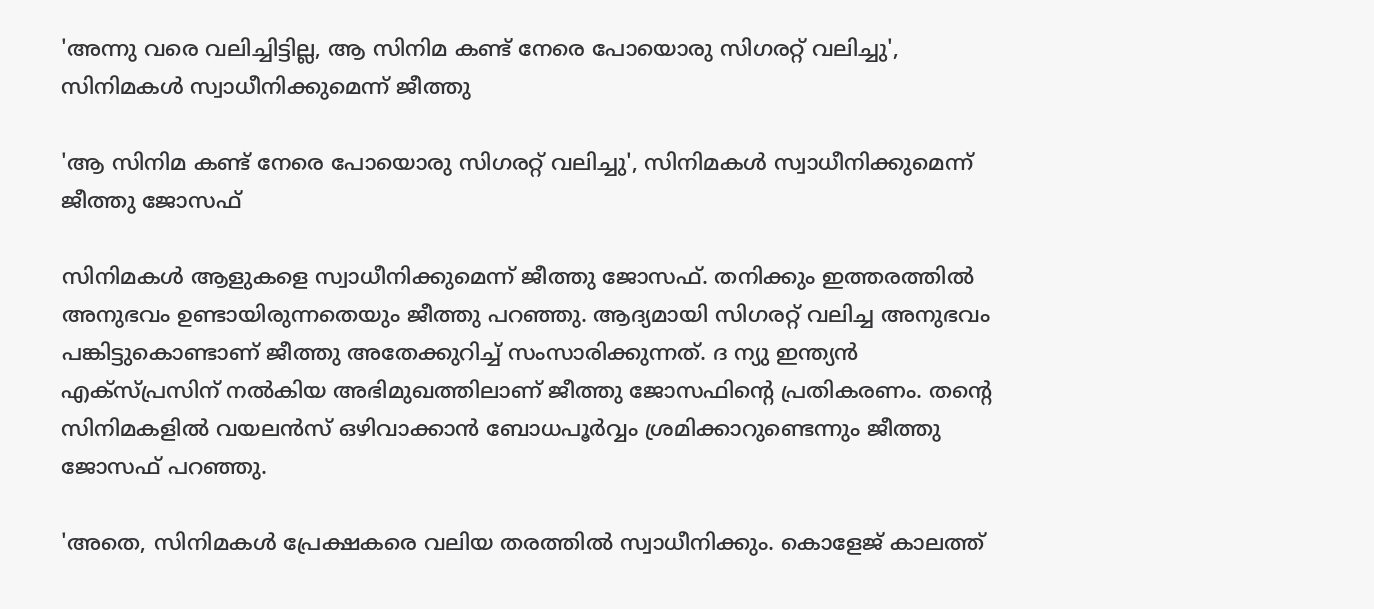'അന്നു വരെ വലിച്ചിട്ടില്ല, ആ സിനിമ കണ്ട് നേരെ പോയൊരു സിഗരറ്റ് വലിച്ചു', സിനിമകൾ സ്വാധീനിക്കുമെന്ന് ജീത്തു

'ആ സിനിമ കണ്ട് നേരെ പോയൊരു സിഗരറ്റ് വലിച്ചു', സിനിമകൾ സ്വാധീനിക്കുമെന്ന് ജീത്തു ജോസഫ്

സിനിമകൾ ആളുകളെ സ്വാധീനിക്കുമെന്ന് ജീത്തു ജോസഫ്. തനിക്കും ഇത്തരത്തിൽ അനുഭവം ഉണ്ടായിരുന്നതെയും ജീത്തു പറഞ്ഞു. ആദ്യമായി സിഗരറ്റ് വലിച്ച അനുഭവം പങ്കിട്ടുകൊണ്ടാണ് ജീത്തു അതേക്കുറിച്ച് സംസാരിക്കുന്നത്. ദ ന്യു ഇന്ത്യന്‍ എക്‌സ്പ്രസിന് നൽകിയ അഭിമുഖത്തിലാണ് ജീത്തു ജോസഫിന്റെ പ്രതികരണം. തന്റെ സിനിമകളില്‍ വയലന്‍സ് ഒഴിവാക്കാന്‍ ബോധപൂര്‍വ്വം ശ്രമിക്കാറുണ്ടെന്നും ജീത്തു ജോസഫ് പറഞ്ഞു.

'അതെ, സിനിമകള്‍ പ്രേക്ഷകരെ വലിയ തരത്തില്‍ സ്വാധീനിക്കും. കൊളേജ് കാലത്ത്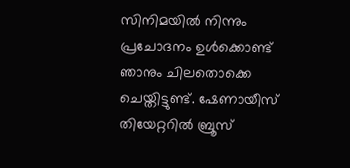സിനിമയില്‍ നിന്നും പ്രചോദനം ഉള്‍ക്കൊണ്ട് ഞാനും ചിലതൊക്കെ ചെയ്തിട്ടുണ്ട്. ഷേണായീസ് തിയേറ്ററില്‍ ബ്രൂസ്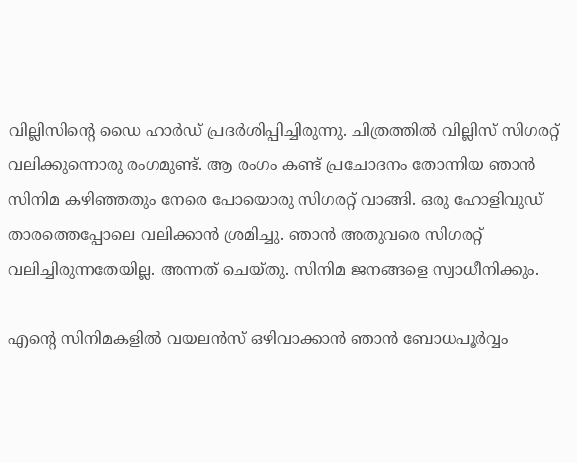വില്ലിസിന്റെ ഡൈ ഹാര്‍ഡ് പ്രദര്‍ശിപ്പിച്ചിരുന്നു. ചിത്രത്തില്‍ വില്ലിസ് സിഗരറ്റ് വലിക്കുന്നൊരു രംഗമുണ്ട്. ആ രംഗം കണ്ട് പ്രചോദനം തോന്നിയ ഞാന്‍ സിനിമ കഴിഞ്ഞതും നേരെ പോയൊരു സിഗരറ്റ് വാങ്ങി. ഒരു ഹോളിവുഡ് താരത്തെപ്പോലെ വലിക്കാന്‍ ശ്രമിച്ചു. ഞാന്‍ അതുവരെ സിഗരറ്റ് വലിച്ചിരുന്നതേയില്ല. അന്നത് ചെയ്തു. സിനിമ ജനങ്ങളെ സ്വാധീനിക്കും.

എന്റെ സിനിമകളില്‍ വയലന്‍സ് ഒഴിവാക്കാന്‍ ഞാന്‍ ബോധപൂര്‍വ്വം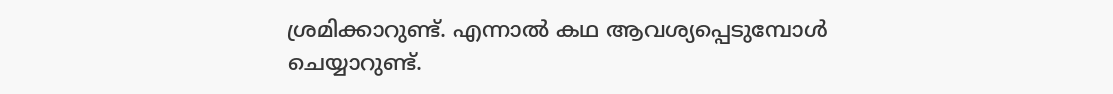ശ്രമിക്കാറുണ്ട്. എന്നാല്‍ കഥ ആവശ്യപ്പെടുമ്പോള്‍ ചെയ്യാറുണ്ട്.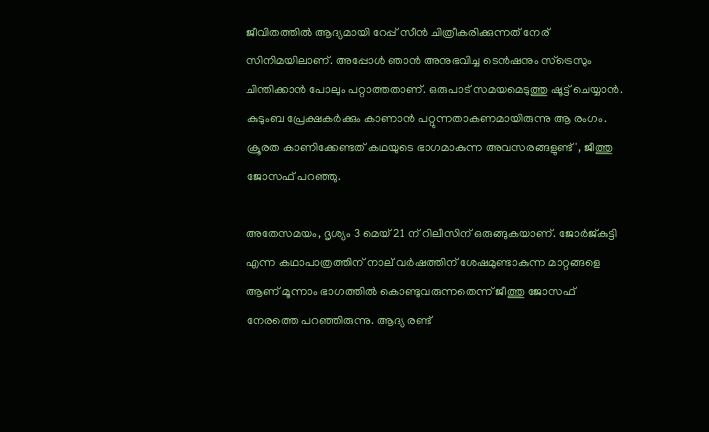ജീവിതത്തില്‍ ആദ്യമായി റേപ്പ് സീന്‍ ചിത്രീകരിക്കുന്നത് നേര് സിനിമയിലാണ്. അപ്പോള്‍ ഞാന്‍ അനുഭവിച്ച ടെന്‍ഷനും സ്‌ട്രെസും ചിന്തിക്കാന്‍ പോലും പറ്റാത്തതാണ്. ഒരുപാട് സമയമെടുത്തു ഷൂട്ട് ചെയ്യാന്‍. കുടുംബ പ്രേക്ഷകര്‍ക്കും കാണാന്‍ പറ്റുന്നതാകണമായിരുന്നു ആ രംഗം. ക്രൂരത കാണിക്കേണ്ടത് കഥയുടെ ഭാഗമാകുന്ന അവസരങ്ങളുണ്ട്', ജീത്തു ജോസഫ് പറഞ്ഞു.

അതേസമയം, ദൃശ്യം 3 മെയ് 21 ന് റിലീസിന് ഒരുങ്ങുകയാണ്. ജോർജ്കുട്ടി എന്ന കഥാപാത്രത്തിന് നാല് വർഷത്തിന് ശേഷമുണ്ടാകുന്ന മാറ്റങ്ങളെ ആണ് മൂന്നാം ഭാഗത്തിൽ കൊണ്ടുവരുന്നതെന്ന് ജീത്തു ജോസഫ് നേരത്തെ പറഞ്ഞിരുന്നു. ആദ്യ രണ്ട്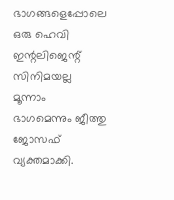ഭാഗങ്ങളെപ്പോലെ ഒരു ഹെവി ഇന്റലിജെന്റ് സിനിമയല്ല മൂന്നാം ഭാഗമെന്നും ജീത്തു ജോസഫ് വ്യക്തമാക്കി.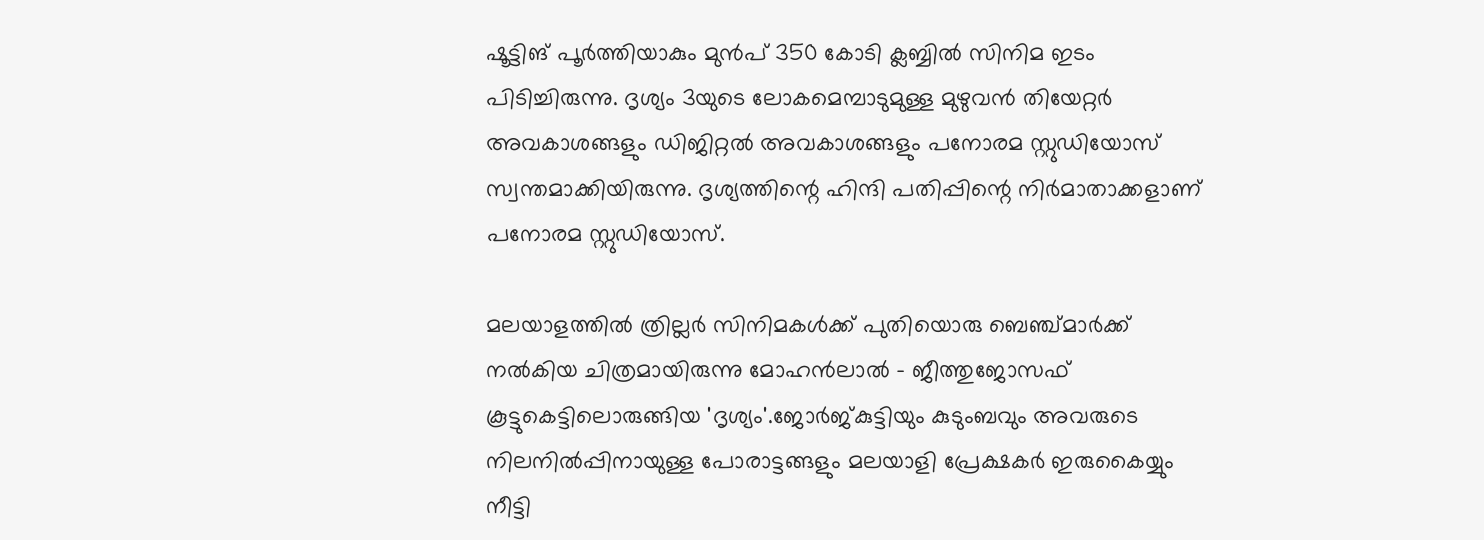ഷൂട്ടിങ് പൂർത്തിയാകും മുൻപ് 350 കോടി ക്ലബ്ബിൽ സിനിമ ഇടം പിടിച്ചിരുന്നു. ദൃശ്യം 3യുടെ ലോകമെമ്പാടുമുള്ള മുഴുവന്‍ തിയേറ്റര്‍ അവകാശങ്ങളും ഡിജിറ്റല്‍ അവകാശങ്ങളും പനോരമ സ്റ്റുഡിയോസ് സ്വന്തമാക്കിയിരുന്നു. ദൃശ്യത്തിന്റെ ഹിന്ദി പതിപ്പിന്റെ നിര്‍മാതാക്കളാണ് പനോരമ സ്റ്റുഡിയോസ്.

മലയാളത്തിൽ ത്രില്ലർ സിനിമകൾക്ക് പുതിയൊരു ബെഞ്ച്മാർക്ക് നൽകിയ ചിത്രമായിരുന്നു മോഹൻലാൽ - ജീത്തുജോസഫ് കൂട്ടുകെട്ടിലൊരുങ്ങിയ 'ദൃശ്യം'.ജോർജ്കുട്ടിയും കുടുംബവും അവരുടെ നിലനിൽപ്പിനായുള്ള പോരാട്ടങ്ങളും മലയാളി പ്രേക്ഷകർ ഇരുകൈയ്യും നീട്ടി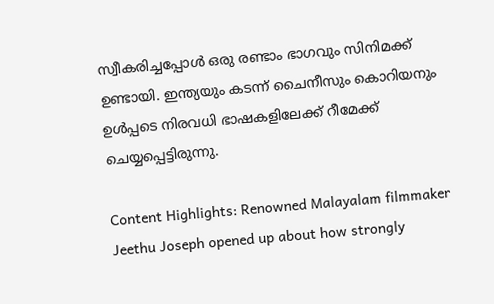സ്വീകരിച്ചപ്പോൾ ഒരു രണ്ടാം ഭാഗവും സിനിമക്ക് ഉണ്ടായി. ഇന്ത്യയും കടന്ന് ചൈനീസും കൊറിയനും ഉൾപ്പടെ നിരവധി ഭാഷകളിലേക്ക് റീമേക്ക് ചെയ്യപ്പെട്ടിരുന്നു.

Content Highlights: Renowned Malayalam filmmaker Jeethu Joseph opened up about how strongly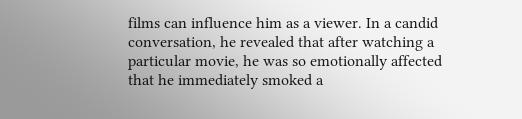films can influence him as a viewer. In a candid conversation, he revealed that after watching a particular movie, he was so emotionally affected that he immediately smoked a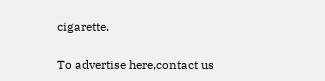cigarette.

To advertise here,contact us